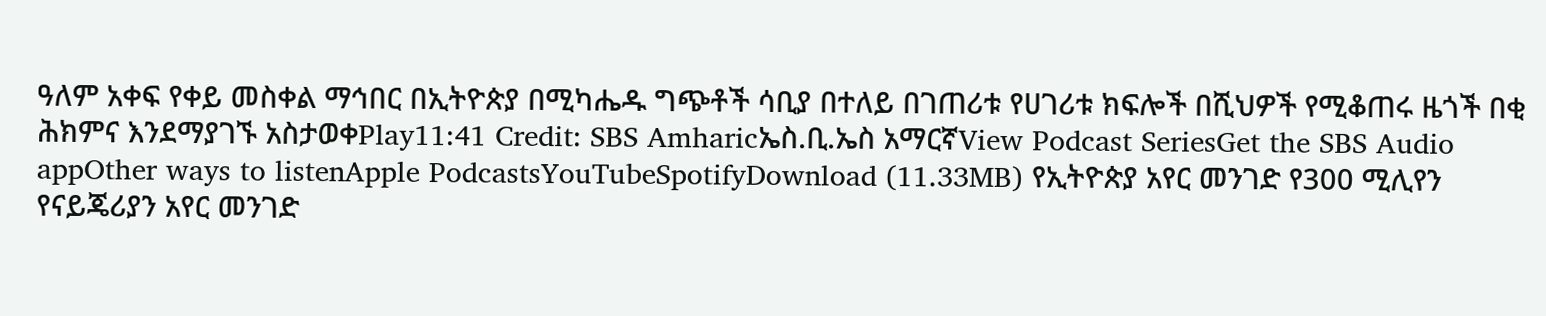ዓለም አቀፍ የቀይ መስቀል ማኅበር በኢትዮጵያ በሚካሔዱ ግጭቶች ሳቢያ በተለይ በገጠሪቱ የሀገሪቱ ክፍሎች በሺህዎች የሚቆጠሩ ዜጎች በቂ ሕክምና እንደማያገኙ አስታወቀPlay11:41 Credit: SBS Amharicኤስ.ቢ.ኤስ አማርኛView Podcast SeriesGet the SBS Audio appOther ways to listenApple PodcastsYouTubeSpotifyDownload (11.33MB) የኢትዮጵያ አየር መንገድ የ300 ሚሊየን የናይጄሪያን አየር መንገድ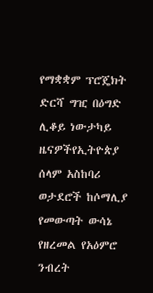የማቋቋም ፕሮጄክት ድርሻ ግዢ በዕግድ ሊቆይ ነውታካይ ዜናዎችየኢትዮጵያ ሰላም አስከባሪ ወታደሮች ከሶማሊያ የመውጣት ውሳኔ የዘረመል የአዕምሮ ንብረት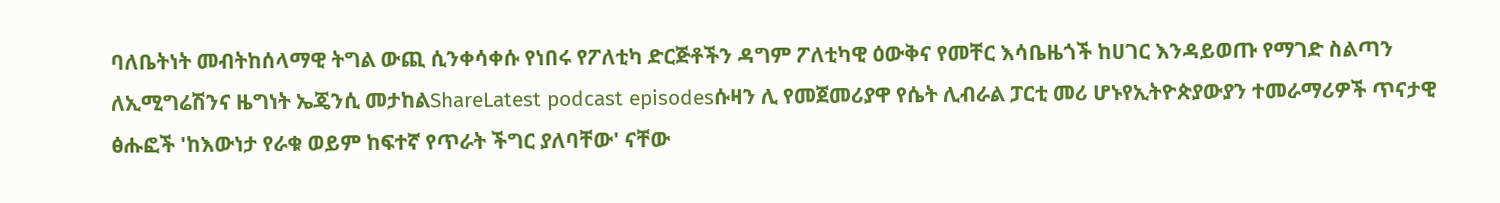ባለቤትነት መብትከሰላማዊ ትግል ውጪ ሲንቀሳቀሱ የነበሩ የፖለቲካ ድርጅቶችን ዳግም ፖለቲካዊ ዕውቅና የመቸር እሳቤዜጎች ከሀገር እንዳይወጡ የማገድ ስልጣን ለኢሚግሬሽንና ዜግነት ኤጄንሲ መታከልShareLatest podcast episodesሱዛን ሊ የመጀመሪያዋ የሴት ሊብራል ፓርቲ መሪ ሆኑየኢትዮጵያውያን ተመራማሪዎች ጥናታዊ ፅሑፎች 'ከእውነታ የራቁ ወይም ከፍተኛ የጥራት ችግር ያለባቸው' ናቸው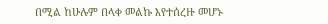በሚል ከሁሉም በላቀ መልኩ እየተሰረዙ መሆኑ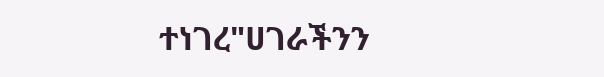ተነገረ"ሀገራችንን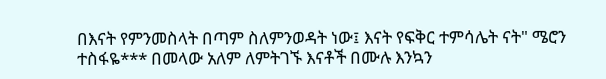በእናት የምንመስላት በጣም ስለምንወዳት ነው፤ እናት የፍቅር ተምሳሌት ናት" ሜሮን ተስፋዬ*** በመላው አለም ለምትገኙ እናቶች በሙሉ እንኳን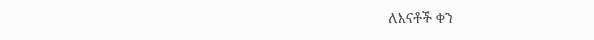ለእናቶች ቀን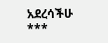አደረሳችሁ ***